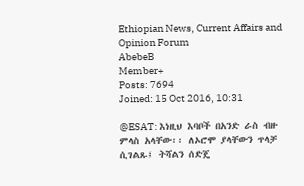Ethiopian News, Current Affairs and Opinion Forum
AbebeB
Member+
Posts: 7694
Joined: 15 Oct 2016, 10:31

@ESAT: እነዚህ እባቦች በአንድ ራስ ብዙ ምላስ አላቸው፡፡ ለኦሮሞ ያላቸውን ጥላቻ ሲገልጹ፤ ትሻልን ሰድጄ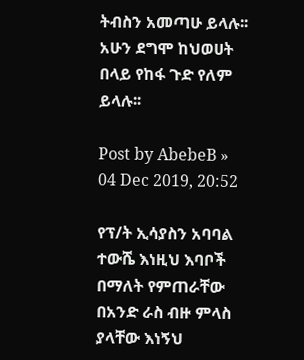ትብስን አመጣሁ ይላሉ፡፡ አሁን ደግሞ ከህወሀት በላይ የከፋ ጉድ የለም ይላሉ፡፡

Post by AbebeB » 04 Dec 2019, 20:52

የፕ/ት ኢሳያስን አባባል ተውሼ እነዚህ እባቦች በማለት የምጠራቸው በአንድ ራስ ብዙ ምላስ ያላቸው እነኝህ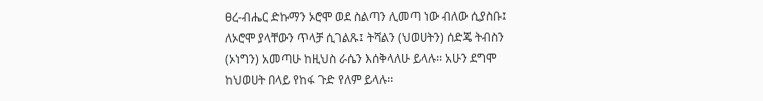ፀረ-ብሔር ድኩማን ኦሮሞ ወደ ስልጣን ሊመጣ ነው ብለው ሲያስቡ፤ ለኦሮሞ ያላቸውን ጥላቻ ሲገልጹ፤ ትሻልን (ህወሀትን) ሰድጄ ትብስን (ኦነግን) አመጣሁ ከዚህስ ራሴን እሰቅላለሁ ይላሉ፡፡ አሁን ደግሞ ከህወሀት በላይ የከፋ ጉድ የለም ይላሉ፡፡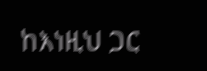ከእነዚህ ጋር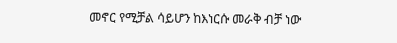መኖር የሚቻል ሳይሆን ከእነርሱ መራቅ ብቻ ነው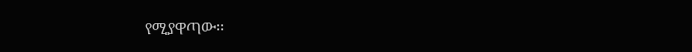የሚያዋጣው፡፡